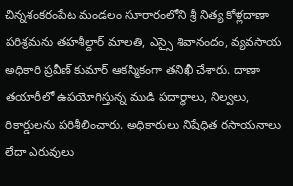చిన్నశంకరంపేట మండలం సూరారంలోని శ్రీ నిత్య కోళ్లదాణా పరిశ్రమను తహశీల్దార్ మాలతి, ఎస్సై శివానందం, వ్యవసాయ అధికారి ప్రవీణ్ కుమార్ ఆకస్మికంగా తనిఖీ చేశారు. దాణా తయారీలో ఉపయోగిస్తున్న ముడి పదార్థాలు, నిల్వలు, రికార్డులను పరిశీలించారు. అధికారులు నిషేధిత రసాయనాలు లేదా ఎరువులు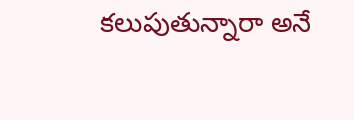కలుపుతున్నారా అనే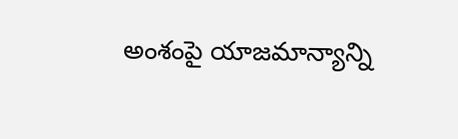అంశంపై యాజమాన్యాన్ని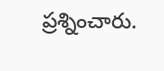ప్రశ్నించారు.